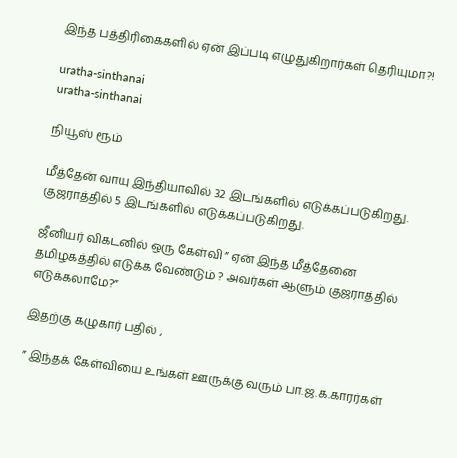இந்த பத்திரிகைகளில் ஏன் இப்படி எழுதுகிறார்கள் தெரியுமா?!

uratha-sinthanai
uratha-sinthanai

நியூஸ் ரூம்

மீத்தேன் வாயு இந்தியாவில் 32 இடங்களில் எடுக்கப்படுகிறது. குஜராத்தில் 5 இடங்களில் எடுக்கப்படுகிறது.

ஜீனியர் விகடனில் ஒரு கேள்வி ” ஏன் இந்த மீத்தேனை தமிழகத்தில் எடுக்க வேண்டும் ? அவர்கள் ஆளும் குஜராத்தில் எடுக்கலாமே?”

இதற்கு கழுகார் பதில் ,

” இந்தக் கேள்வியை உங்கள் ஊருக்கு வரும் பா.ஜ.க.காரர்கள்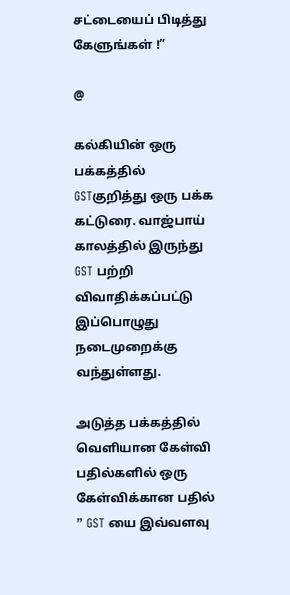சட்டையைப் பிடித்து கேளுங்கள் !”

@

கல்கியின் ஒரு பக்கத்தில் GSTகுறித்து ஒரு பக்க கட்டுரை. வாஜ்பாய் காலத்தில் இருந்து GST பற்றி விவாதிக்கப்பட்டு இப்பொழுது நடைமுறைக்கு வந்துள்ளது.

அடுத்த பக்கத்தில் வெளியான கேள்வி பதில்களில் ஒரு கேள்விக்கான பதில் ” GST யை இவ்வளவு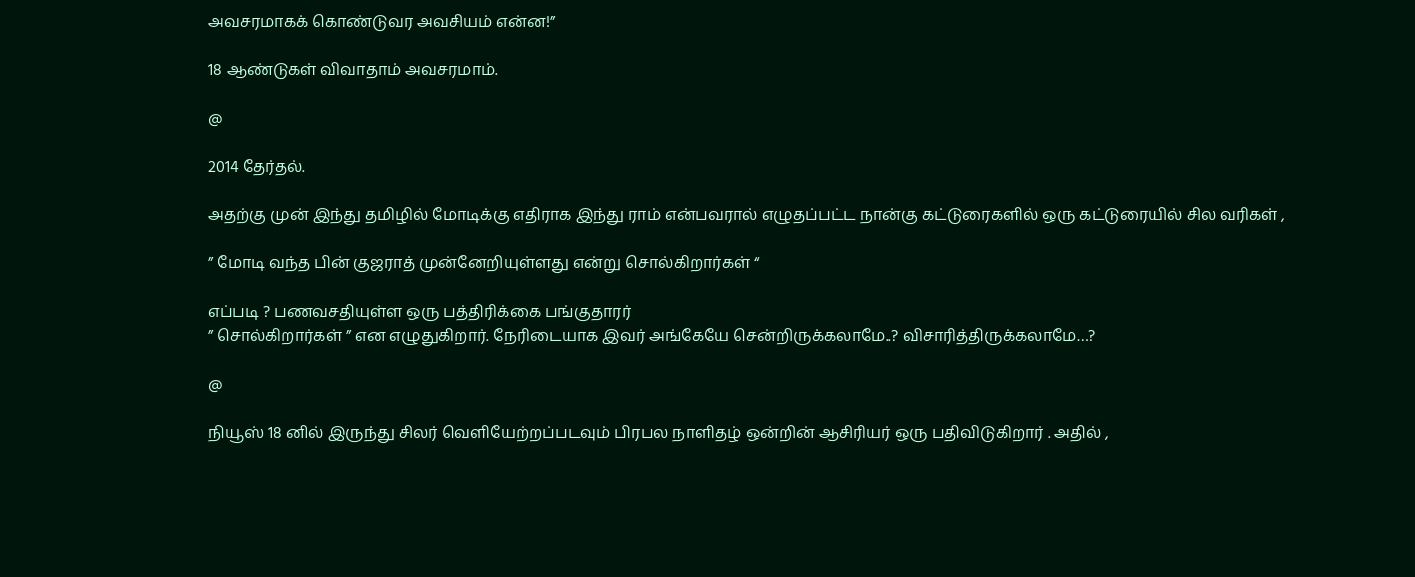அவசரமாகக் கொண்டுவர அவசியம் என்ன!”

18 ஆண்டுகள் விவாதாம் அவசரமாம்.

@

2014 தேர்தல்.

அதற்கு முன் இந்து தமிழில் மோடிக்கு எதிராக இந்து ராம் என்பவரால் எழுதப்பட்ட நான்கு கட்டுரைகளில் ஒரு கட்டுரையில் சில வரிகள் ,

” மோடி வந்த பின் குஜராத் முன்னேறியுள்ளது என்று சொல்கிறார்கள் “

எப்படி ? பணவசதியுள்ள ஒரு பத்திரிக்கை பங்குதாரர்
” சொல்கிறார்கள் ” என எழுதுகிறார். நேரிடையாக இவர் அங்கேயே சென்றிருக்கலாமே..? விசாரித்திருக்கலாமே…?

@

நியூஸ் 18 னில் இருந்து சிலர் வெளியேற்றப்படவும் பிரபல நாளிதழ் ஒன்றின் ஆசிரியர் ஒரு பதிவிடுகிறார் . அதில் ,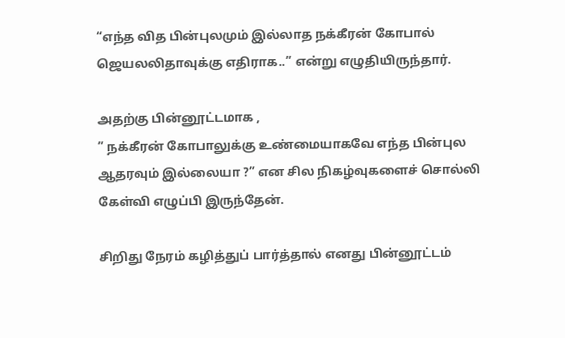“எந்த வித பின்புலமும் இல்லாத நக்கீரன் கோபால் ஜெயலலிதாவுக்கு எதிராக..” என்று எழுதியிருந்தார்.

அதற்கு பின்னூட்டமாக ,
” நக்கீரன் கோபாலுக்கு உண்மையாகவே எந்த பின்புல ஆதரவும் இல்லையா ?” என சில நிகழ்வுகளைச் சொல்லி கேள்வி எழுப்பி இருந்தேன்.

சிறிது நேரம் கழித்துப் பார்த்தால் எனது பின்னூட்டம்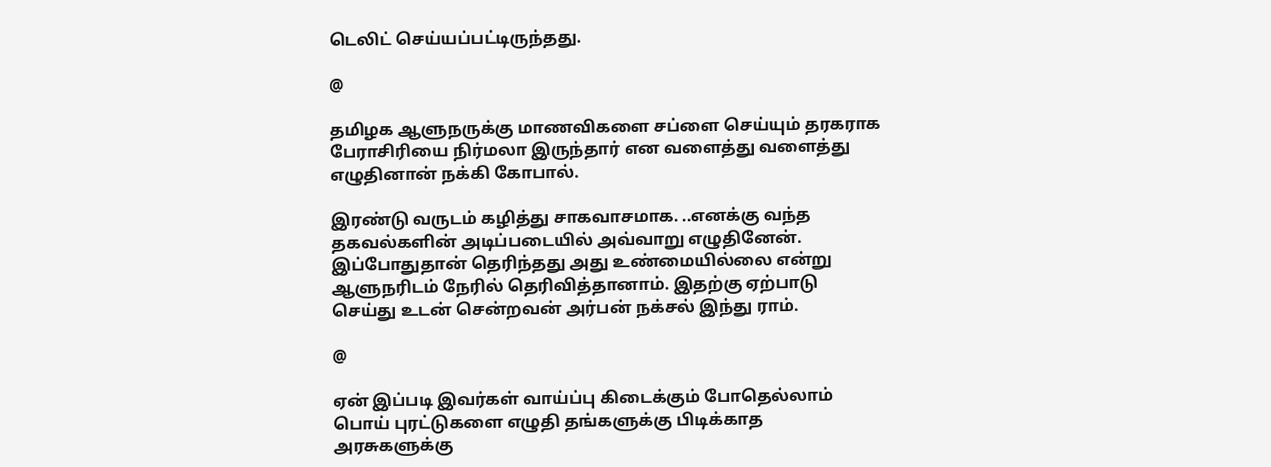டெலிட் செய்யப்பட்டிருந்தது.

@

தமிழக ஆளுநருக்கு மாணவிகளை சப்ளை செய்யும் தரகராக பேராசிரியை நிர்மலா இருந்தார் என வளைத்து வளைத்து எழுதினான் நக்கி கோபால்.

இரண்டு வருடம் கழித்து சாகவாசமாக. ..எனக்கு வந்த தகவல்களின் அடிப்படையில் அவ்வாறு எழுதினேன். இப்போதுதான் தெரிந்தது அது உண்மையில்லை என்று ஆளுநரிடம் நேரில் தெரிவித்தானாம். இதற்கு ஏற்பாடு செய்து உடன் சென்றவன் அர்பன் நக்சல் இந்து ராம்.

@

ஏன் இப்படி இவர்கள் வாய்ப்பு கிடைக்கும் போதெல்லாம் பொய் புரட்டுகளை எழுதி தங்களுக்கு பிடிக்காத அரசுகளுக்கு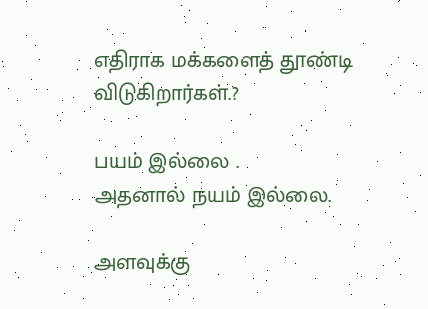எதிராக மக்களைத் தூண்டி விடுகிறார்கள்.?

பயம் இல்லை .
அதனால் நயம் இல்லை.

அளவுக்கு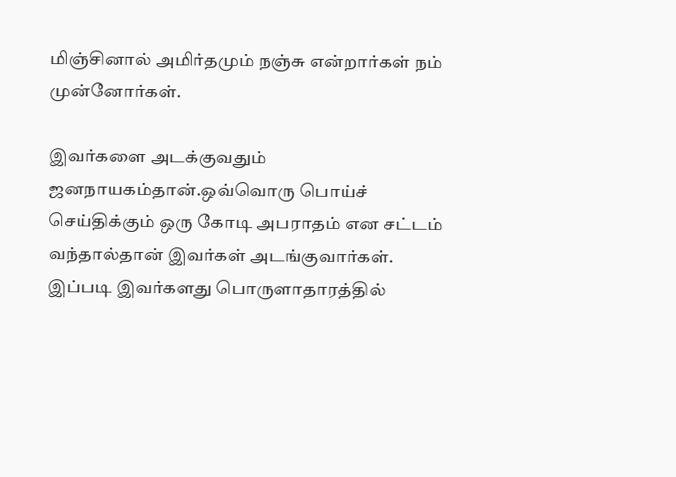மிஞ்சினால் அமிர்தமும் நஞ்சு என்றார்கள் நம் முன்னோர்கள்.

இவர்களை அடக்குவதும் ஜனநாயகம்தான்.ஒவ்வொரு பொய்ச் செய்திக்கும் ஒரு கோடி அபராதம் என சட்டம் வந்தால்தான் இவர்கள் அடங்குவார்கள். இப்படி இவர்களது பொருளாதாரத்தில்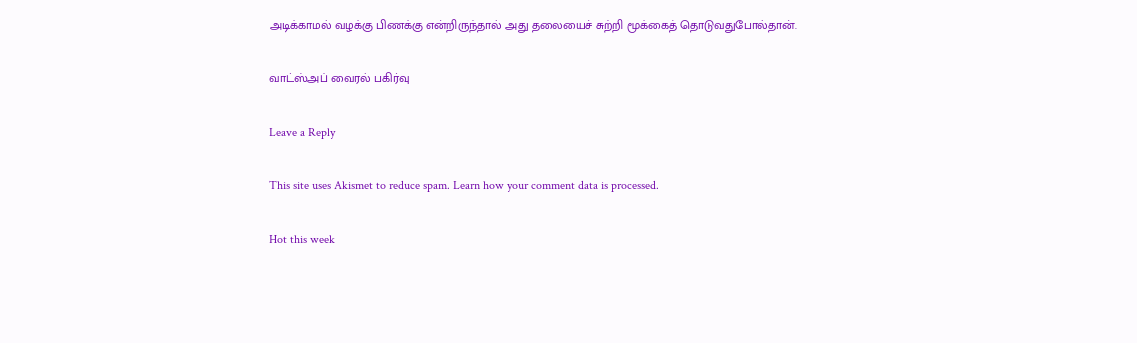அடிக்காமல் வழக்கு பிணக்கு என்றிருந்தால் அது தலையைச் சுற்றி மூக்கைத் தொடுவதுபோல்தான்.

வாட்ஸ்அப் வைரல் பகிர்வு

Leave a Reply

This site uses Akismet to reduce spam. Learn how your comment data is processed.

Hot this week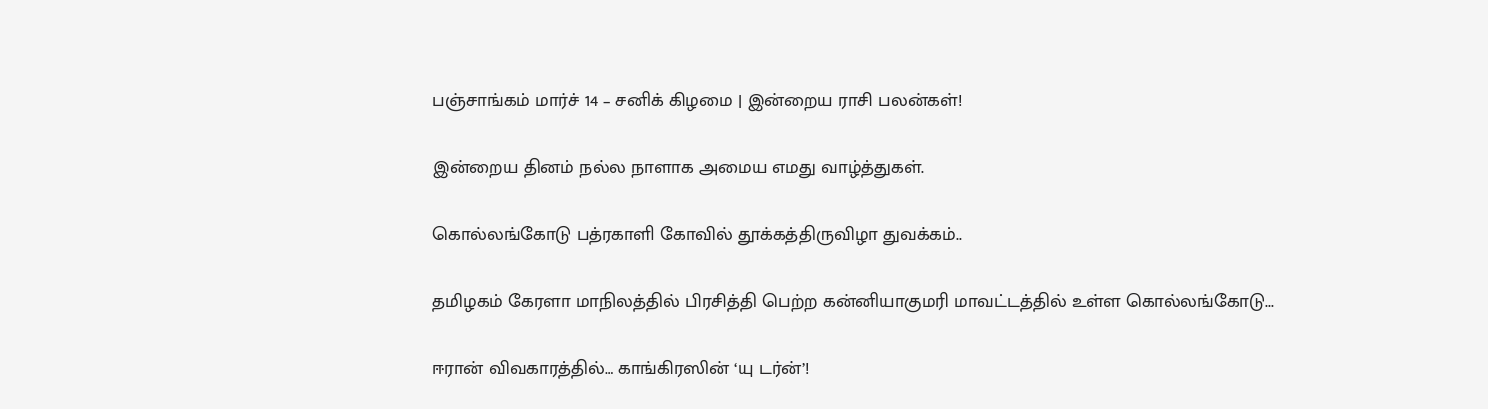பஞ்சாங்கம் மார்ச் 14 – சனிக் கிழமை | இன்றைய ராசி பலன்கள்!

இன்றைய தினம் நல்ல நாளாக அமைய எமது வாழ்த்துகள்.

கொல்லங்கோடு பத்ரகாளி கோவில் தூக்கத்திருவிழா துவக்கம்..

தமிழகம் கேரளா மாநிலத்தில் பிரசித்தி பெற்ற கன்னியாகுமரி மாவட்டத்தில் உள்ள கொல்லங்கோடு...

ஈரான் விவகாரத்தில்… காங்கிரஸின் ‘யு டர்ன்’!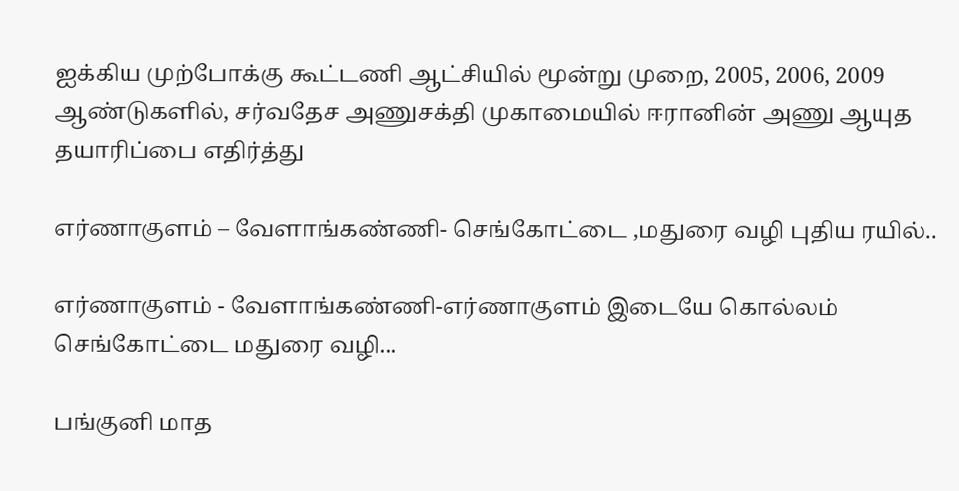ஐக்கிய முற்போக்கு கூட்டணி ஆட்சியில் மூன்று முறை, 2005, 2006, 2009 ஆண்டுகளில், சர்வதேச அணுசக்தி முகாமையில் ஈரானின் அணு ஆயுத தயாரிப்பை எதிர்த்து

எர்ணாகுளம் – வேளாங்கண்ணி- செங்கோட்டை ,மதுரை வழி புதிய ரயில்..

எர்ணாகுளம் - வேளாங்கண்ணி-எர்ணாகுளம் இடையே கொல்லம் செங்கோட்டை மதுரை வழி...

பங்குனி மாத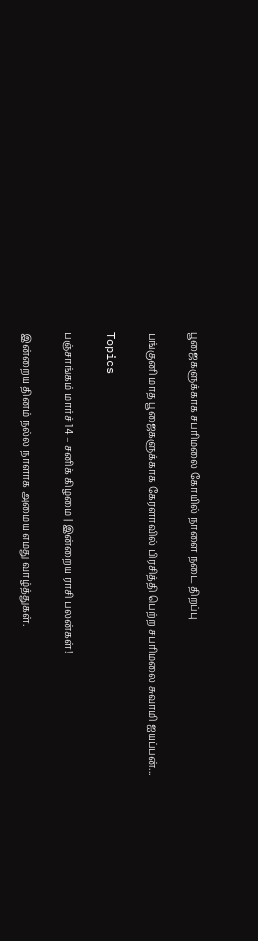பூஜைகளுக்காக சபரிமலை கோயில் நாளை நடை திறப்பு

பங்குனி மாத பூஜைகளுக்காக கேரளாவில் பிரசித்தி பெற்ற சபரிமலை சுவாமி ஐயப்பன்...

Topics

பஞ்சாங்கம் மார்ச் 14 – சனிக் கிழமை | இன்றைய ராசி பலன்கள்!

இன்றைய தினம் நல்ல நாளாக அமைய எமது வாழ்த்துகள்.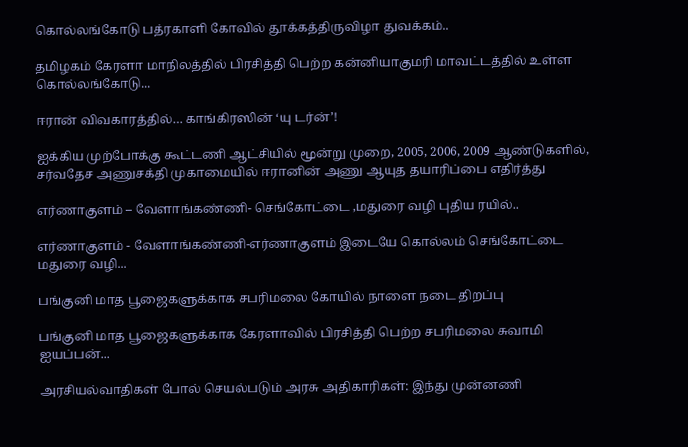கொல்லங்கோடு பத்ரகாளி கோவில் தூக்கத்திருவிழா துவக்கம்..

தமிழகம் கேரளா மாநிலத்தில் பிரசித்தி பெற்ற கன்னியாகுமரி மாவட்டத்தில் உள்ள கொல்லங்கோடு...

ஈரான் விவகாரத்தில்… காங்கிரஸின் ‘யு டர்ன்’!

ஐக்கிய முற்போக்கு கூட்டணி ஆட்சியில் மூன்று முறை, 2005, 2006, 2009 ஆண்டுகளில், சர்வதேச அணுசக்தி முகாமையில் ஈரானின் அணு ஆயுத தயாரிப்பை எதிர்த்து

எர்ணாகுளம் – வேளாங்கண்ணி- செங்கோட்டை ,மதுரை வழி புதிய ரயில்..

எர்ணாகுளம் - வேளாங்கண்ணி-எர்ணாகுளம் இடையே கொல்லம் செங்கோட்டை மதுரை வழி...

பங்குனி மாத பூஜைகளுக்காக சபரிமலை கோயில் நாளை நடை திறப்பு

பங்குனி மாத பூஜைகளுக்காக கேரளாவில் பிரசித்தி பெற்ற சபரிமலை சுவாமி ஐயப்பன்...

அரசியல்வாதிகள் போல் செயல்படும் அரசு அதிகாரிகள்: இந்து முன்னணி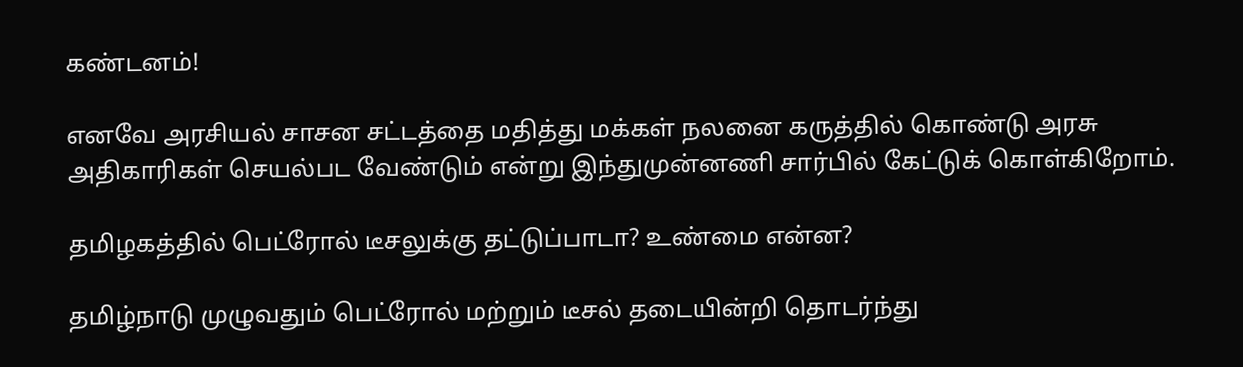கண்டனம்!

எனவே அரசியல் சாசன சட்டத்தை மதித்து மக்கள் நலனை கருத்தில் கொண்டு அரசு அதிகாரிகள் செயல்பட வேண்டும் என்று இந்துமுன்னணி சார்பில் கேட்டுக் கொள்கிறோம்.

தமிழகத்தில் பெட்ரோல் டீசலுக்கு தட்டுப்பாடா? உண்மை என்ன?

தமிழ்நாடு முழுவதும் பெட்ரோல் மற்றும் டீசல் தடையின்றி தொடர்ந்து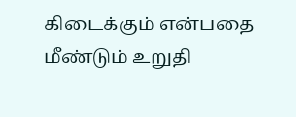கிடைக்கும் என்பதை மீண்டும் உறுதி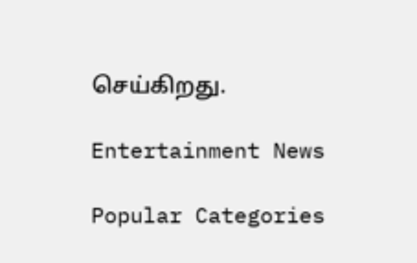செய்கிறது.

Entertainment News

Popular Categories